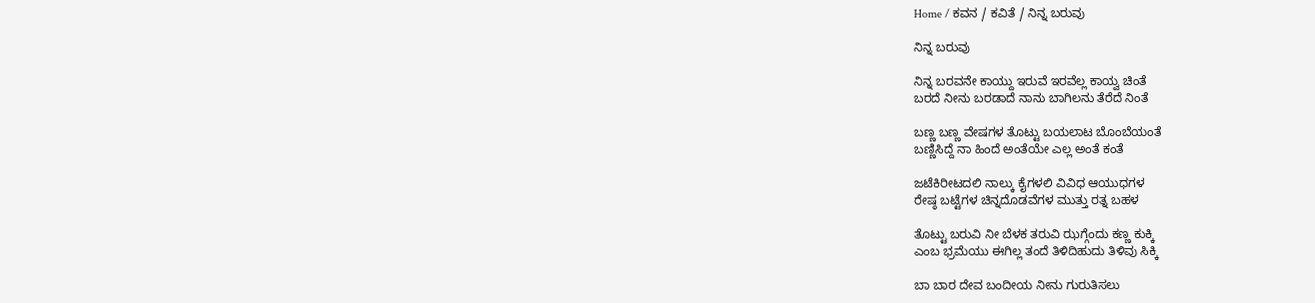Home / ಕವನ / ಕವಿತೆ / ನಿನ್ನ ಬರುವು

ನಿನ್ನ ಬರುವು

ನಿನ್ನ ಬರವನೇ ಕಾಯ್ದು ಇರುವೆ ಇರವೆಲ್ಲ ಕಾಯ್ವ ಚಿಂತೆ
ಬರದೆ ನೀನು ಬರಡಾದೆ ನಾನು ಬಾಗಿಲನು ತೆರೆದೆ ನಿಂತೆ

ಬಣ್ಣ ಬಣ್ಣ ವೇಷಗಳ ತೊಟ್ಟು ಬಯಲಾಟ ಬೊಂಬೆಯಂತೆ
ಬಣ್ಣಿಸಿದ್ದೆ ನಾ ಹಿಂದೆ ಅಂತೆಯೇ ಎಲ್ಲ ಅಂತೆ ಕಂತೆ

ಜಟೆಕಿರೀಟದಲಿ ನಾಲ್ಕು ಕೈಗಳಲಿ ವಿವಿಧ ಆಯುಧಗಳ
ರೇಷ್ಠ ಬಟ್ಟೆಗಳ ಚಿನ್ನದೊಡವೆಗಳ ಮುತ್ತು ರತ್ನ ಬಹಳ

ತೊಟ್ಟು ಬರುವಿ ನೀ ಬೆಳಕ ತರುವಿ ಝಗ್ಗೆಂದು ಕಣ್ಣ ಕುಕ್ಕಿ
ಎಂಬ ಭ್ರಮೆಯು ಈಗಿಲ್ಲ ತಂದೆ ತಿಳಿದಿಹುದು ತಿಳಿವು ಸಿಕ್ಕಿ

ಬಾ ಬಾರ ದೇವ ಬಂದೀಯ ನೀನು ಗುರುತಿಸಲು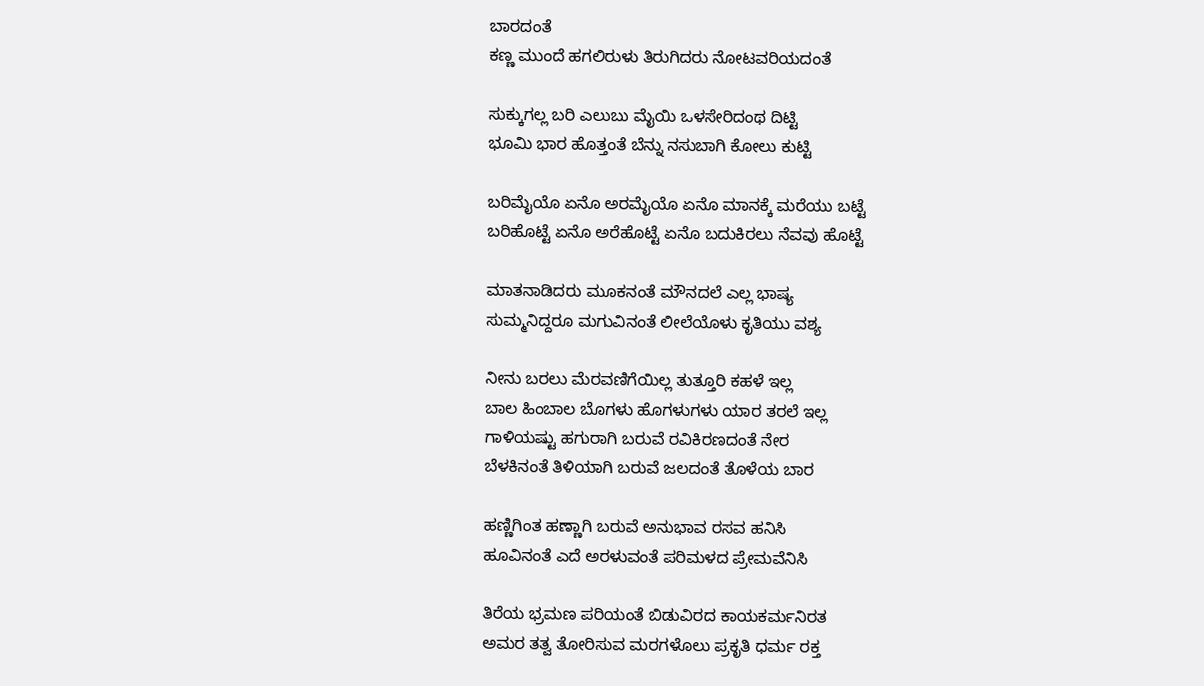ಬಾರದಂತೆ
ಕಣ್ಣ ಮುಂದೆ ಹಗಲಿರುಳು ತಿರುಗಿದರು ನೋಟವರಿಯದಂತೆ

ಸುಕ್ಕುಗಲ್ಲ ಬರಿ ಎಲುಬು ಮೈಯಿ ಒಳಸೇರಿದಂಥ ದಿಟ್ಟಿ
ಭೂಮಿ ಭಾರ ಹೊತ್ತಂತೆ ಬೆನ್ನು ನಸುಬಾಗಿ ಕೋಲು ಕುಟ್ಟಿ

ಬರಿಮೈಯೊ ಏನೊ ಅರಮೈಯೊ ಏನೊ ಮಾನಕ್ಕೆ ಮರೆಯು ಬಟ್ಟೆ
ಬರಿಹೊಟ್ಟೆ ಏನೊ ಅರೆಹೊಟ್ಟೆ ಏನೊ ಬದುಕಿರಲು ನೆವವು ಹೊಟ್ಟೆ

ಮಾತನಾಡಿದರು ಮೂಕನಂತೆ ಮೌನದಲೆ ಎಲ್ಲ ಭಾಷ್ಯ
ಸುಮ್ಮನಿದ್ದರೂ ಮಗುವಿನಂತೆ ಲೀಲೆಯೊಳು ಕೃತಿಯು ವಶ್ಯ

ನೀನು ಬರಲು ಮೆರವಣಿಗೆಯಿಲ್ಲ ತುತ್ತೂರಿ ಕಹಳೆ ಇಲ್ಲ
ಬಾಲ ಹಿಂಬಾಲ ಬೊಗಳು ಹೊಗಳುಗಳು ಯಾರ ತರಲೆ ಇಲ್ಲ
ಗಾಳಿಯಷ್ಟು ಹಗುರಾಗಿ ಬರುವೆ ರವಿಕಿರಣದಂತೆ ನೇರ
ಬೆಳಕಿನಂತೆ ತಿಳಿಯಾಗಿ ಬರುವೆ ಜಲದಂತೆ ತೊಳೆಯ ಬಾರ

ಹಣ್ಣಿಗಿಂತ ಹಣ್ಣಾಗಿ ಬರುವೆ ಅನುಭಾವ ರಸವ ಹನಿಸಿ
ಹೂವಿನಂತೆ ಎದೆ ಅರಳುವಂತೆ ಪರಿಮಳದ ಪ್ರೇಮವೆನಿಸಿ

ತಿರೆಯ ಭ್ರಮಣ ಪರಿಯಂತೆ ಬಿಡುವಿರದ ಕಾಯಕರ್ಮನಿರತ
ಅಮರ ತತ್ವ ತೋರಿಸುವ ಮರಗಳೊಲು ಪ್ರಕೃತಿ ಧರ್ಮ ರಕ್ತ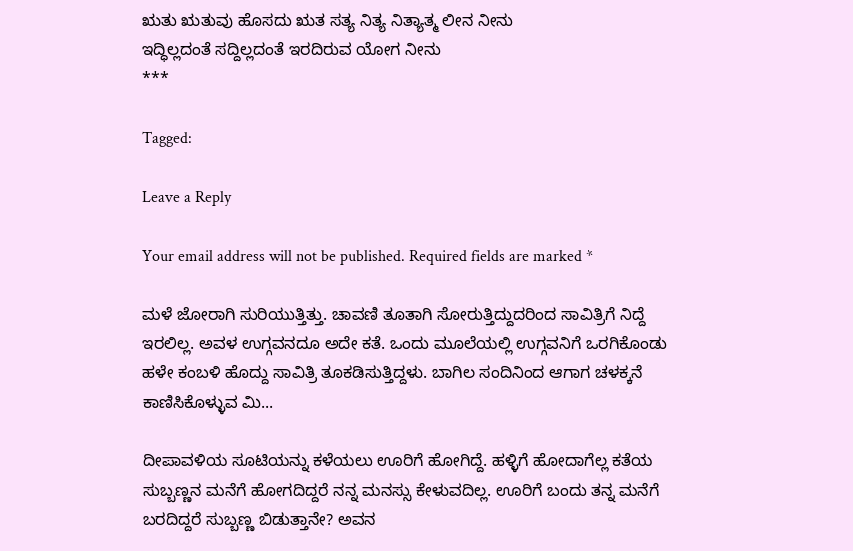ಋತು ಋತುವು ಹೊಸದು ಋತ ಸತ್ಯ ನಿತ್ಯ ನಿತ್ಯಾತ್ಮ ಲೀನ ನೀನು
ಇದ್ಧಿಲ್ಲದಂತೆ ಸದ್ದಿಲ್ಲದಂತೆ ಇರದಿರುವ ಯೋಗ ನೀನು
***

Tagged:

Leave a Reply

Your email address will not be published. Required fields are marked *

ಮಳೆ ಜೋರಾಗಿ ಸುರಿಯುತ್ತಿತ್ತು. ಚಾವಣಿ ತೂತಾಗಿ ಸೋರುತ್ತಿದ್ದುದರಿಂದ ಸಾವಿತ್ರಿಗೆ ನಿದ್ದೆ ಇರಲಿಲ್ಲ. ಅವಳ ಉಗ್ಗವನದೂ ಅದೇ ಕತೆ. ಒಂದು ಮೂಲೆಯಲ್ಲಿ ಉಗ್ಗವನಿಗೆ ಒರಗಿಕೊಂಡು ಹಳೇ ಕಂಬಳಿ ಹೊದ್ದು ಸಾವಿತ್ರಿ ತೂಕಡಿಸುತ್ತಿದ್ದಳು. ಬಾಗಿಲ ಸಂದಿನಿಂದ ಆಗಾಗ ಚಳಕ್ಕನೆ ಕಾಣಿಸಿಕೊಳ್ಳುವ ಮಿ...

ದೀಪಾವಳಿಯ ಸೂಟಿಯನ್ನು ಕಳೆಯಲು ಊರಿಗೆ ಹೋಗಿದ್ದೆ. ಹಳ್ಳಿಗೆ ಹೋದಾಗೆಲ್ಲ ಕತೆಯ ಸುಬ್ಬಣ್ಣನ ಮನೆಗೆ ಹೋಗದಿದ್ದರೆ ನನ್ನ ಮನಸ್ಸು ಕೇಳುವದಿಲ್ಲ. ಊರಿಗೆ ಬಂದು ತನ್ನ ಮನೆಗೆ ಬರದಿದ್ದರೆ ಸುಬ್ಬಣ್ಣ ಬಿಡುತ್ತಾನೇ? ಅವನ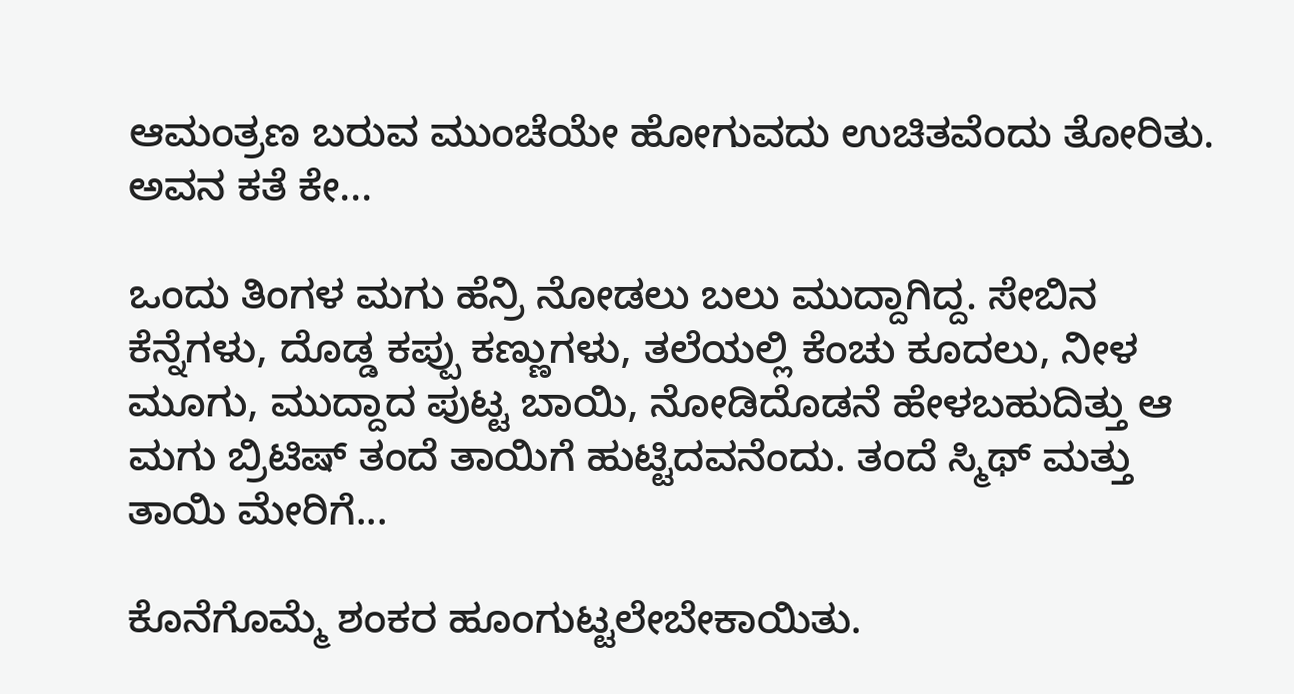ಆಮಂತ್ರಣ ಬರುವ ಮುಂಚೆಯೇ ಹೋಗುವದು ಉಚಿತವೆಂದು ತೋರಿತು. ಅವನ ಕತೆ ಕೇ...

ಒಂದು ತಿಂಗಳ ಮಗು ಹೆನ್ರಿ ನೋಡಲು ಬಲು ಮುದ್ದಾಗಿದ್ದ. ಸೇಬಿನ ಕೆನ್ನೆಗಳು, ದೊಡ್ಡ ಕಪ್ಪು ಕಣ್ಣುಗಳು, ತಲೆಯಲ್ಲಿ ಕೆಂಚು ಕೂದಲು, ನೀಳ ಮೂಗು, ಮುದ್ದಾದ ಪುಟ್ಟ ಬಾಯಿ, ನೋಡಿದೊಡನೆ ಹೇಳಬಹುದಿತ್ತು ಆ ಮಗು ಬ್ರಿಟಿಷ್ ತಂದೆ ತಾಯಿಗೆ ಹುಟ್ಟಿದವನೆಂದು. ತಂದೆ ಸ್ಮಿಥ್ ಮತ್ತು ತಾಯಿ ಮೇರಿಗೆ...

ಕೊನೆಗೊಮ್ಮೆ ಶಂಕರ ಹೂಂಗುಟ್ಟಲೇಬೇಕಾಯಿತು.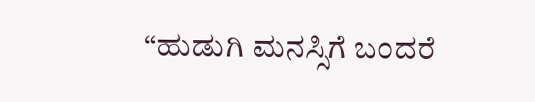“ಹುಡುಗಿ ಮನಸ್ಸಿಗೆ ಬಂದರೆ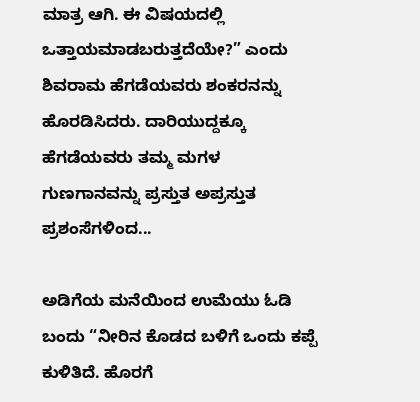ಮಾತ್ರ ಆಗಿ. ಈ ವಿಷಯದಲ್ಲಿ ಒತ್ತಾಯಮಾಡಬರುತ್ತದೆಯೇ?” ಎಂದು ಶಿವರಾಮ ಹೆಗಡೆಯವರು ಶಂಕರನನ್ನು ಹೊರಡಿಸಿದರು. ದಾರಿಯುದ್ದಕ್ಕೂ ಹೆಗಡೆಯವರು ತಮ್ಮ ಮಗಳ ಗುಣಗಾನವನ್ನು ಪ್ರಸ್ತುತ ಅಪ್ರಸ್ತುತ ಪ್ರಶಂಸೆಗಳಿಂದ...

ಅಡಿಗೆಯ ಮನೆಯಿಂದ ಉಮೆಯು ಓಡಿ ಬಂದು “ನೀರಿನ ಕೊಡದ ಬಳಿಗೆ ಒಂದು ಕಪ್ಪೆ ಕುಳಿತಿದೆ. ಹೊರಗೆ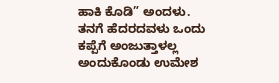ಹಾಕಿ ಕೊಡಿ” ಅಂದಳು. ತನಗೆ ಹೆದರದವಳು ಒಂದು ಕಪ್ಪೆಗೆ ಅಂಜುತ್ತಾಳಲ್ಲ ಅಂದುಕೊಂಡು ಉಮೇಶ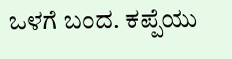ಒಳಗೆ ಬಂದ. ಕಪ್ಪೆಯು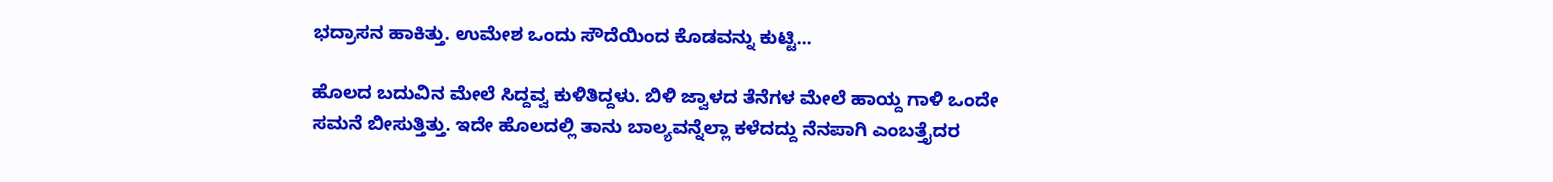ಭದ್ರಾಸನ ಹಾಕಿತ್ತು. ಉಮೇಶ ಒಂದು ಸೌದೆಯಿಂದ ಕೊಡವನ್ನು ಕುಟ್ಟಿ...

ಹೊಲದ ಬದುವಿನ ಮೇಲೆ ಸಿದ್ದವ್ವ ಕುಳಿತಿದ್ದಳು. ಬಿಳಿ ಜ್ವಾಳದ ತೆನೆಗಳ ಮೇಲೆ ಹಾಯ್ದ ಗಾಳಿ ಒಂದೇ ಸಮನೆ ಬೀಸುತ್ತಿತ್ತು. ಇದೇ ಹೊಲದಲ್ಲಿ ತಾನು ಬಾಲ್ಯವನ್ನೆಲ್ಲಾ ಕಳೆದದ್ದು ನೆನಪಾಗಿ ಎಂಬತ್ತೈದರ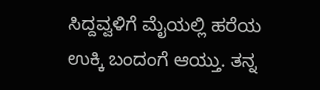ಸಿದ್ದವ್ವಳಿಗೆ ಮೈಯಲ್ಲಿ ಹರೆಯ ಉಕ್ಕಿ ಬಂದಂಗೆ ಆಯ್ತು. ತನ್ನ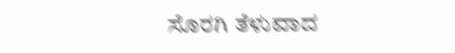ಸೊರಗಿ ತೆಳುವಾದ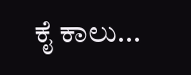ಕೈ ಕಾಲು...